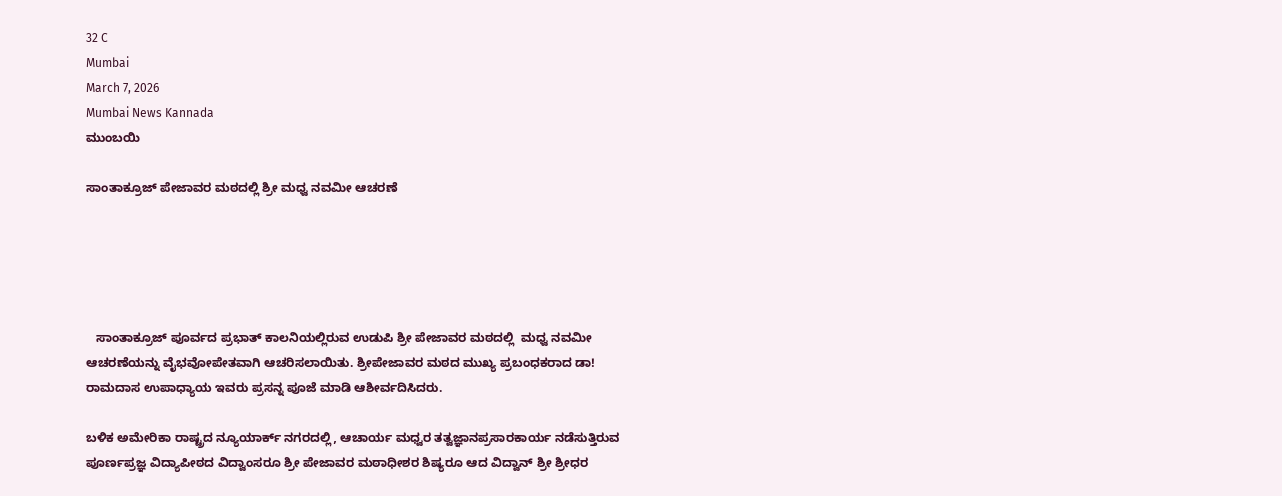32 C
Mumbai
March 7, 2026
Mumbai News Kannada
ಮುಂಬಯಿ

ಸಾಂತಾಕ್ರೂಜ್ ಪೇಜಾವರ ಮಠದಲ್ಲಿ ಶ್ರೀ ಮಧ್ವ ನವಮೀ ಆಚರಣೆ





   ಸಾಂತಾಕ್ರೂಜ್ ಪೂರ್ವದ ಪ್ರಭಾತ್ ಕಾಲನಿಯಲ್ಲಿರುವ ಉಡುಪಿ ಶ್ರೀ ಪೇಜಾವರ ಮಠದಲ್ಲಿ  ಮಧ್ವ ನವಮೀ ಆಚರಣೆಯನ್ನು ವೈಭವೋಪೇತವಾಗಿ ಆಚರಿಸಲಾಯಿತು. ಶ್ರೀಪೇಜಾವರ ಮಠದ ಮುಖ್ಯ ಪ್ರಬಂಧಕರಾದ ಡಾ! ರಾಮದಾಸ ಉಪಾಧ್ಯಾಯ ಇವರು ಪ್ರಸನ್ನ ಪೂಜೆ ಮಾಡಿ ಆಶೀರ್ವದಿಸಿದರು.

ಬಳಿಕ ಅಮೇರಿಕಾ ರಾಷ್ಟ್ರದ ನ್ಯೂಯಾರ್ಕ್ ನಗರದಲ್ಲಿ, ಆಚಾರ್ಯ ಮಧ್ವರ ತತ್ವಜ್ಞಾನಪ್ರಸಾರಕಾರ್ಯ ನಡೆಸುತ್ತಿರುವ ಪೂರ್ಣಪ್ರಜ್ಞ ವಿದ್ಯಾಪೀಠದ ವಿದ್ವಾಂಸರೂ ಶ್ರೀ ಪೇಜಾವರ ಮಠಾಧೀಶರ ಶಿಷ್ಯರೂ ಆದ ವಿದ್ವಾನ್ ಶ್ರೀ ಶ್ರೀಧರ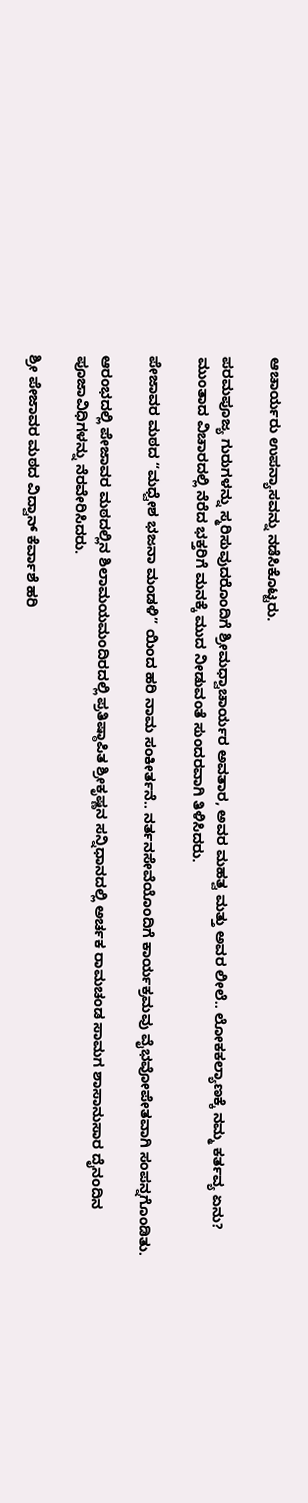ಆಚಾರ್ಯರು ಉಪನ್ಯಾಸವನ್ನು ನಡೆಸಿಕೊಟ್ಟರು.

ಪರಮಪೂಜ್ಯ ಗುರುಗಳನ್ನು ಸ್ಮರಿಸುವುದರೊಂದಿಗೆ ಶ್ರೀಮಧ್ವಾಚಾರ್ಯರ ಅವತಾರ, ಅವರ ಮಹತ್ವ ಮತ್ತು ಅವರ ಲೀಲೆ.. ಲೋಕಕಲ್ಯಾಣಕ್ಕೆ ನಮ್ಮ ಕರ್ತವ್ಯ ಏನು? ಮುಂತಾದ ವಿಚಾರದಲ್ಲಿ ನೆರೆದ ಭಕ್ತರಿಗೆ ಮನಕ್ಕೆ ಮುದ ನೀಡುವಂತೆ ಸುಂದರವಾಗಿ ತಿಳಿಸಿದರು.

ಪೇಜಾವರ ಮಠದ “ಮಧ್ವೇಶ ಭಜನಾ ಮಂಡಳಿ” ಯಿಂದ ಹರಿ ನಾಮ ಸಂಕೀರ್ತನೆ.. ನರ್ತನಸೇವೆಯೊಂದಿಗೆ ಕಾರ್ಯಕ್ರಮವು ವೈಭವೋಪೇತವಾಗಿ ಸಂಪನ್ನಗೊಂಡಿತು.

ಆರಂಭದಲ್ಲಿ ಪೇಜಾವರ ಮಠದಲ್ಲಿನ ಶಿಲಾಮಯಮಂದಿರದಲ್ಲಿ ಪ್ರತಿಷ್ಠಾಪಿತ ಶ್ರೀಕೃಷ್ಣನ ಸನ್ನಿಧಾನದಲ್ಲಿ ಅರ್ಚಕ ರಾಮಚಂಡ ಸಾಮಗ ಶಾಸಾನುಸಾರ ದೈನಂದಿನ ಪೂಜಾವಿಧಿಗಳನ್ನು ನೆರವೇರಿಸಿದರು.

ಶ್ರೀ ಪೇಜಾವರ ಮಠದ ವಿದ್ವಾನ್ ಕೆರ್ವಾಶೆ ಹರಿ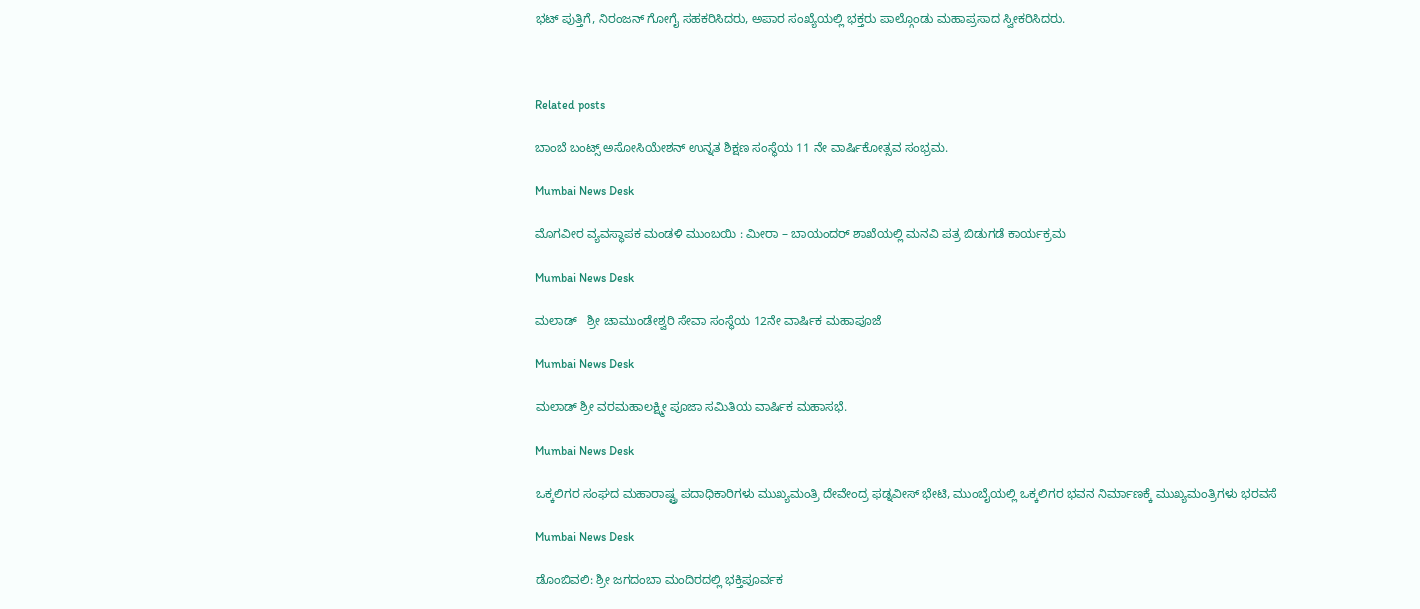ಭಟ್ ಪುತ್ತಿಗೆ, ನಿರಂಜನ್ ಗೋಗೈ ಸಹಕರಿಸಿದರು, ಅಪಾರ ಸಂಖ್ಯೆಯಲ್ಲಿ ಭಕ್ತರು ಪಾಲ್ಗೊಂಡು ಮಹಾಪ್ರಸಾದ ಸ್ವೀಕರಿಸಿದರು.



Related posts

ಬಾಂಬೆ ಬಂಟ್ಸ್ ಅಸೋಸಿಯೇಶನ್ ಉನ್ನತ ಶಿಕ್ಷಣ ಸಂಸ್ಥೆಯ 11 ನೇ ವಾರ್ಷಿಕೋತ್ಸವ ಸಂಭ್ರಮ.

Mumbai News Desk

ಮೊಗವೀರ ವ್ಯವಸ್ಥಾಪಕ ಮಂಡಳಿ ಮುಂಬಯಿ : ಮೀರಾ – ಬಾಯಂದರ್ ಶಾಖೆಯಲ್ಲಿ ಮನವಿ ಪತ್ರ ಬಿಡುಗಡೆ ಕಾರ್ಯಕ್ರಮ

Mumbai News Desk

ಮಲಾಡ್   ಶ್ರೀ ಚಾಮುಂಡೇಶ್ವರಿ ಸೇವಾ ಸಂಸ್ಥೆಯ 12ನೇ ವಾರ್ಷಿಕ ಮಹಾಪೂಜೆ

Mumbai News Desk

ಮಲಾಡ್ ಶ್ರೀ ವರಮಹಾಲಕ್ಷ್ಮೀ ಪೂಜಾ ಸಮಿತಿಯ ವಾರ್ಷಿಕ ಮಹಾಸಭೆ.

Mumbai News Desk

ಒಕ್ಕಲಿಗರ ಸಂಘದ ಮಹಾರಾಷ್ಟ್ರ ಪದಾಧಿಕಾರಿಗಳು ಮುಖ್ಯಮಂತ್ರಿ ದೇವೇಂದ್ರ ಫಡ್ನವೀಸ್ ಭೇಟಿ, ಮುಂಬೈಯಲ್ಲಿ ಒಕ್ಕಲಿಗರ ಭವನ ನಿರ್ಮಾಣಕ್ಕೆ ಮುಖ್ಯಮಂತ್ರಿಗಳು ಭರವಸೆ

Mumbai News Desk

ಡೊಂಬಿವಲಿ: ಶ್ರೀ ಜಗದಂಬಾ ಮಂದಿರದಲ್ಲಿ ಭಕ್ತಿಪೂರ್ವಕ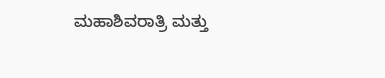ಮಹಾಶಿವರಾತ್ರಿ ಮತ್ತು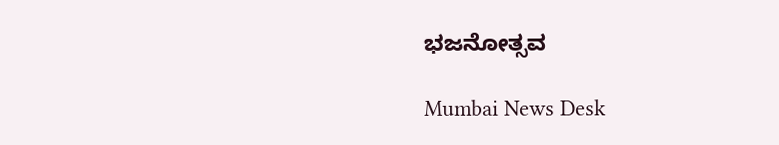ಭಜನೋತ್ಸವ

Mumbai News Desk